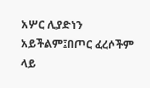አሦር ሊያድነን አይችልም፤በጦር ፈረሶችም ላይ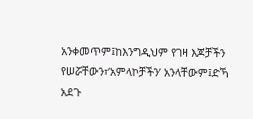አንቀመጥም፤ከእንግዲህም የገዛ እጆቻችን የሠሯቸውን፣‘አምላኮቻችን’ አንላቸውም፤ድኻ አደጉ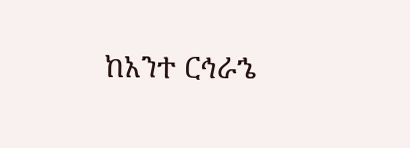ከአንተ ርኅራኄ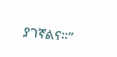ያገኛልና።”